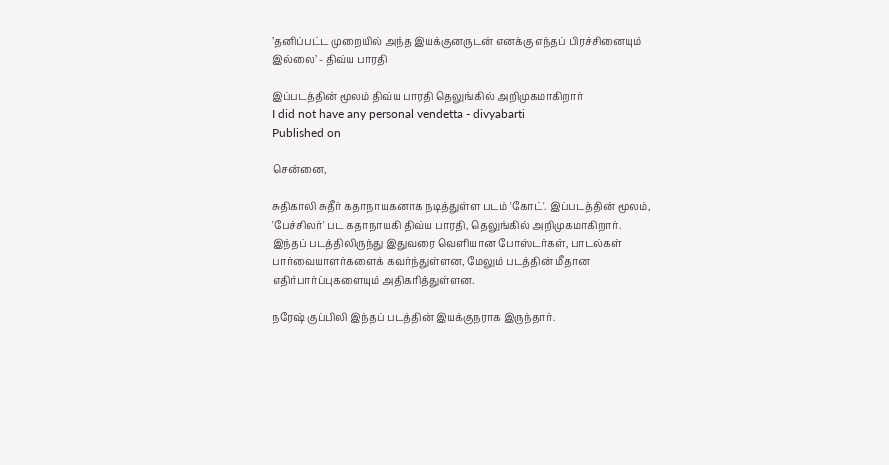’தனிப்பட்ட முறையில் அந்த இயக்குனருடன் எனக்கு எந்தப் பிரச்சினையும் இல்லை’ - திவ்ய பாரதி

இப்படத்தின் மூலம் திவ்ய பாரதி தெலுங்கில் அறிமுகமாகிறார்
I did not have any personal vendetta - divyabarti
Published on

சென்னை,

சுதிகாலி சுதீர் கதாநாயகனாக நடித்துள்ள படம் 'கோட்'. இப்படத்தின் மூலம், 'பேச்சிலர்' பட கதாநாயகி திவ்ய பாரதி, தெலுங்கில் அறிமுகமாகிறார். இந்தப் படத்திலிருந்து இதுவரை வெளியான போஸ்டர்கள், பாடல்கள் பார்வையாளர்களைக் கவர்ந்துள்ளன, மேலும் படத்தின் மீதான எதிர்பார்ப்புகளையும் அதிகரித்துள்ளன.

நரேஷ் குப்பிலி இந்தப் படத்தின் இயக்குநராக இருந்தார்.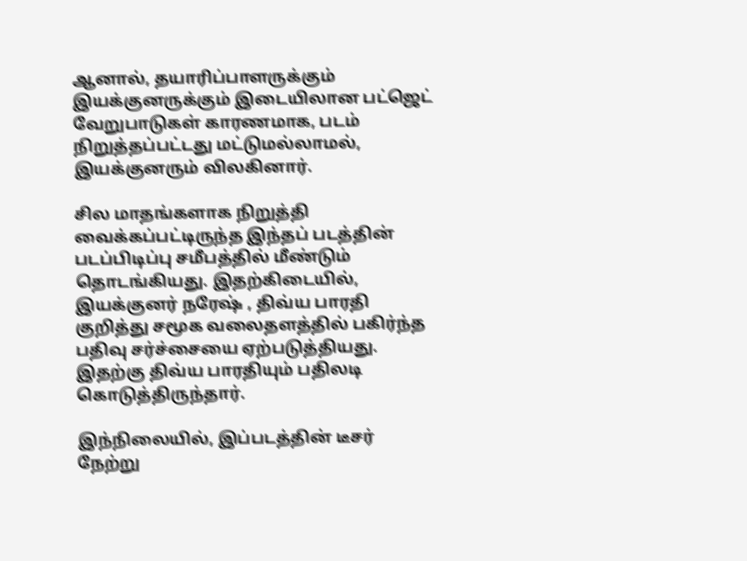ஆனால், தயாரிப்பாளருக்கும் இயக்குனருக்கும் இடையிலான பட்ஜெட் வேறுபாடுகள் காரணமாக, படம் நிறுத்தப்பட்டது மட்டுமல்லாமல், இயக்குனரும் விலகினார்.

சில மாதங்களாக நிறுத்தி வைக்கப்பட்டிருந்த இந்தப் படத்தின் படப்பிடிப்பு சமீபத்தில் மீண்டும் தொடங்கியது. இதற்கிடையில், இயக்குனர் நரேஷ் , திவ்ய பாரதி குறித்து சமூக வலைதளத்தில் பகிர்ந்த பதிவு சர்ச்சையை ஏற்படுத்தியது. இதற்கு திவ்ய பாரதியும் பதிலடி கொடுத்திருந்தார்.

இந்நிலையில், இப்படத்தின் டீசர் நேற்று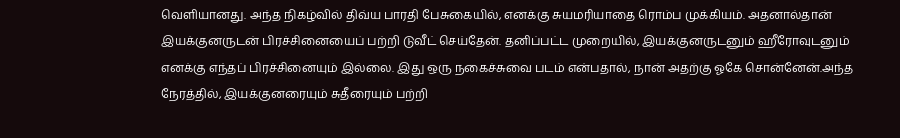வெளியானது. அந்த நிகழ்வில் திவ்ய பாரதி பேசுகையில், எனக்கு சுயமரியாதை ரொம்ப முக்கியம். அதனால்தான் இயக்குனருடன் பிரச்சினையைப் பற்றி டுவீட் செய்தேன். தனிப்பட்ட முறையில், இயக்குனருடனும் ஹீரோவுடனும் எனக்கு எந்தப் பிரச்சினையும் இல்லை. இது ஒரு நகைச்சுவை படம் என்பதால், நான் அதற்கு ஓகே சொன்னேன்.அந்த நேரத்தில், இயக்குனரையும் சுதீரையும் பற்றி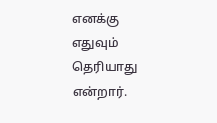எனக்கு எதுவும் தெரியாது என்றார்.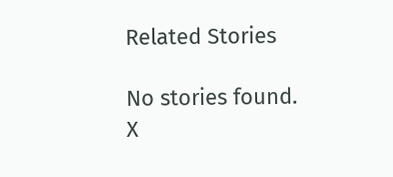Related Stories

No stories found.
X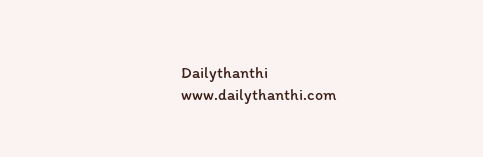Dailythanthi
www.dailythanthi.com